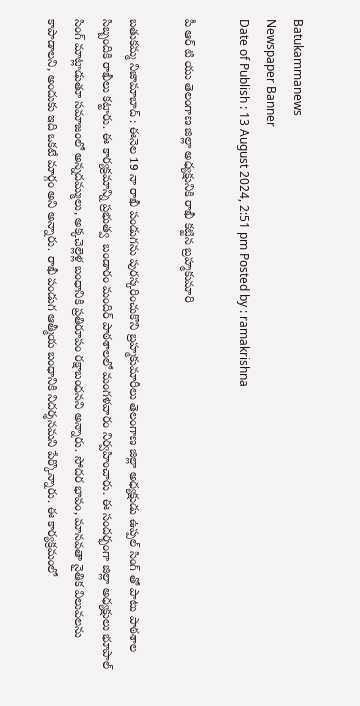Batukammanews
Newspaper Banner
Date of Publish : 13 August 2024, 2:51 pm Posted by : ramakrishna

పీ ఆర్ టి యు తెలంగాణ జిల్లా అధ్యక్షునికి రాఖీ కట్టిన బ్రహ్మకుమారి

బతుకమ్మ నిజామాబాద్ : ఈనెల 19 నా రాఖీ పండుగను పురస్కరించుకొని బ్రహ్మకుమారీలు తెలంగాణ జిల్లా అధ్యక్షుడు ఉప్పల్ సింగ్ తో పాటు పాఠశాల సిబ్బందికి రాఖీలు కట్టారు. ఈ కార్యక్రమాన్ని ప్రభుత్వ  బండారం మందిర్ పాఠశాలలో మంగళవారం నిర్వహించారు. ఈ సందర్భంగా జిల్లా అధ్యక్షులు భూపాల్ సింగ్ మాట్లాడుతూ సమాజంలో అన్నదమ్ములు, అక్కచెల్లెళ్ల బంధానికి ప్రతిరూపం రక్షాబంధనని అన్నారు. సోదర భావం, మానవతా నైతిక విలువలను కాపాడాలని, అందుకు ఇది ఒకటే మార్గం అని అన్నారు. రాఖీ పండుగ ఆత్మీయ బంధానికి నిదర్శనమని పేర్కొన్నారు. ఈ కార్యక్రమంలో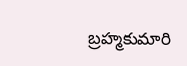బ్రహ్మకుమారి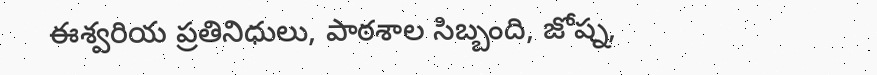ఈశ్వరియ ప్రతినిధులు, పాఠశాల సిబ్బంది, జోష్న,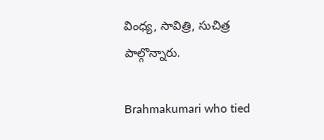వింధ్య, సావిత్రి, సుచిత్ర పాల్గొన్నారు.

Brahmakumari who tied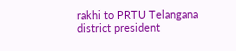rakhi to PRTU Telangana district president